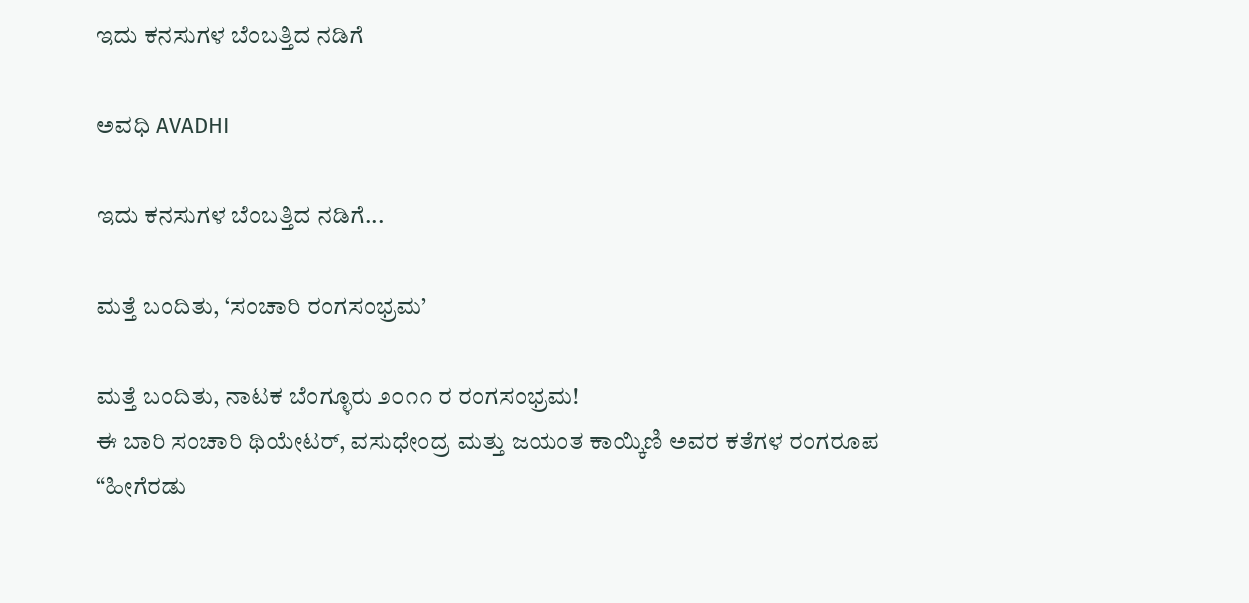ಇದು ಕನಸುಗಳ ಬೆಂಬತ್ತಿದ ನಡಿಗೆ‍

ಅವಧಿ AVADHI

ಇದು ಕನಸುಗಳ ಬೆಂಬತ್ತಿದ ನಡಿಗೆ...

ಮತ್ತೆ ಬಂದಿತು, ‘ಸಂಚಾರಿ ರಂಗಸಂಭ್ರಮ’

ಮತ್ತೆ ಬಂದಿತು, ನಾಟಕ ಬೆಂಗ್ಳೂರು ೨೦೧೧ ರ ರಂಗಸಂಭ್ರಮ!
ಈ ಬಾರಿ ಸಂಚಾರಿ ಥಿಯೇಟರ್, ವಸುಧೇಂದ್ರ ಮತ್ತು ಜಯಂತ ಕಾಯ್ಕಿಣಿ ಅವರ ಕತೆಗಳ ರಂಗರೂಪ
“ಹೀಗೆರಡು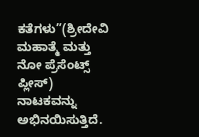ಕತೆಗಳು”(ಶ್ರೀದೇವಿ ಮಹಾತ್ಮೆ ಮತ್ತು ನೋ ಪ್ರೆಸೆಂಟ್ಸ್ ಪ್ಲೀಸ್) ನಾಟಕವನ್ನು ಅಭಿನಯಿಸುತ್ತಿದೆ.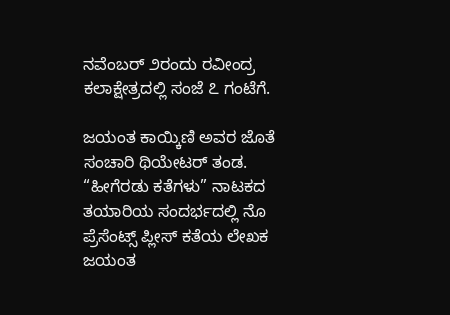ನವೆಂಬರ್ ೨ರಂದು ರವೀಂದ್ರ ಕಲಾಕ್ಷೇತ್ರದಲ್ಲಿ ಸಂಜೆ ೭ ಗಂಟೆಗೆ.

ಜಯಂತ ಕಾಯ್ಕಿಣಿ ಅವರ ಜೊತೆ ಸಂಚಾರಿ ಥಿಯೇಟರ್ ತಂಡ.
“ಹೀಗೆರಡು ಕತೆಗಳು” ನಾಟಕದ ತಯಾರಿಯ ಸಂದರ್ಭದಲ್ಲಿ ನೊ ಪ್ರೆಸೆಂಟ್ಸ್ ಪ್ಲೀಸ್ ಕತೆಯ ಲೇಖಕ
ಜಯಂತ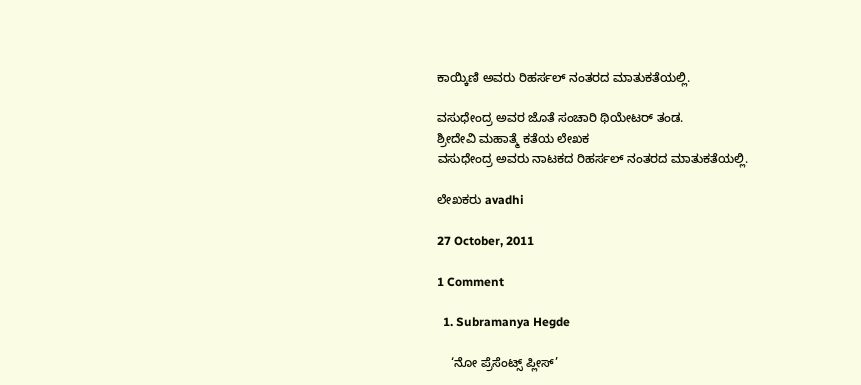ಕಾಯ್ಕಿಣಿ ಅವರು ರಿಹರ್ಸಲ್ ನಂತರದ ಮಾತುಕತೆಯಲ್ಲಿ.

ವಸುಧೇಂದ್ರ ಅವರ ಜೊತೆ ಸಂಚಾರಿ ಥಿಯೇಟರ್ ತಂಡ.
ಶ್ರೀದೇವಿ ಮಹಾತ್ಮೆ ಕತೆಯ ಲೇಖಕ
ವಸುಧೇಂದ್ರ ಅವರು ನಾಟಕದ ರಿಹರ್ಸಲ್ ನಂತರದ ಮಾತುಕತೆಯಲ್ಲಿ.

ಲೇಖಕರು avadhi

27 October, 2011

1 Comment

  1. Subramanya Hegde

    ‘ನೋ ಪ್ರೆಸೆಂಟ್ಸ್ ಪ್ಲೀಸ್’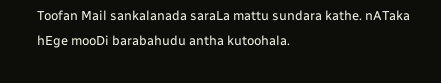Toofan Mail sankalanada saraLa mattu sundara kathe. nATaka hEge mooDi barabahudu antha kutoohala.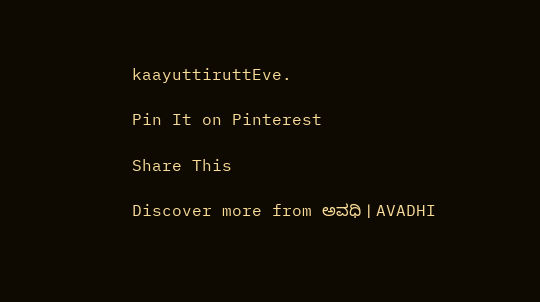kaayuttiruttEve.

Pin It on Pinterest

Share This

Discover more from ಅವಧಿ । AVADHI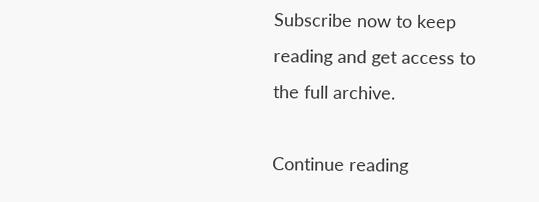Subscribe now to keep reading and get access to the full archive.

Continue reading